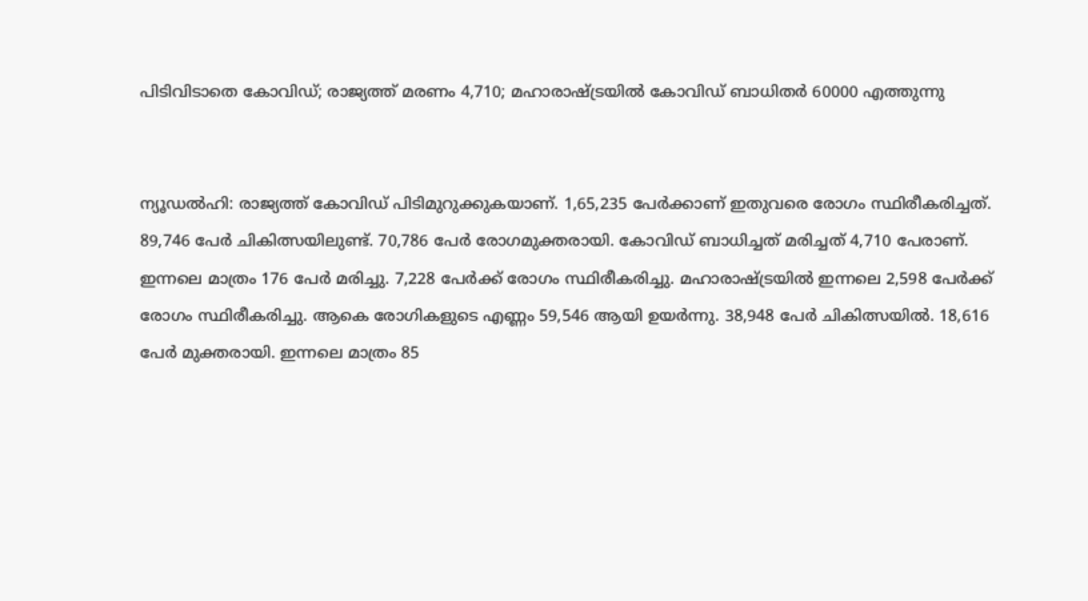പിടിവിടാതെ കോവിഡ്; രാജ്യത്ത് മരണം 4,710; മഹാരാഷ്ട്രയില്‍ കോവിഡ് ബാധിതര്‍ 60000 എത്തുന്നു


ന്യൂഡല്‍ഹി: രാജ്യത്ത് കോവിഡ് പിടിമുറുക്കുകയാണ്. 1,65,235 പേര്‍ക്കാണ് ഇതുവരെ രോഗം സ്ഥിരീകരിച്ചത്. 89,746 പേര്‍ ചികിത്സയിലുണ്ട്. 70,786 പേര്‍ രോഗമുക്തരായി. കോവിഡ് ബാധിച്ചത് മരിച്ചത് 4,710 പേരാണ്. ഇന്നലെ മാത്രം 176 പേര്‍ മരിച്ചു. 7,228 പേര്‍ക്ക് രോഗം സ്ഥിരീകരിച്ചു. മഹാരാഷ്ട്രയില്‍ ഇന്നലെ 2,598 പേര്‍ക്ക് രോഗം സ്ഥിരീകരിച്ചു. ആകെ രോഗികളുടെ എണ്ണം 59,546 ആയി ഉയര്‍ന്നു. 38,948 പേര്‍ ചികിത്സയില്‍. 18,616 പേര്‍ മുക്തരായി. ഇന്നലെ മാത്രം 85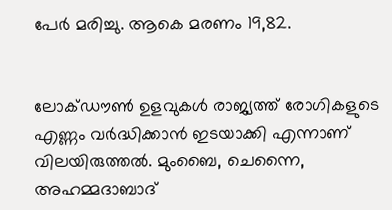പേര്‍ മരിച്ചു. ആകെ മരണം 19,82.


ലോക്ഡൗണ്‍ ഉളവുകള്‍ രാജ്യത്ത് രോഗികളുടെ എണ്ണം വര്‍ദ്ധിക്കാന്‍ ഇടയാക്കി എന്നാണ് വിലയിരുത്തല്‍. മുംബൈ, ചെന്നൈ, അഹമ്മദാബാദ്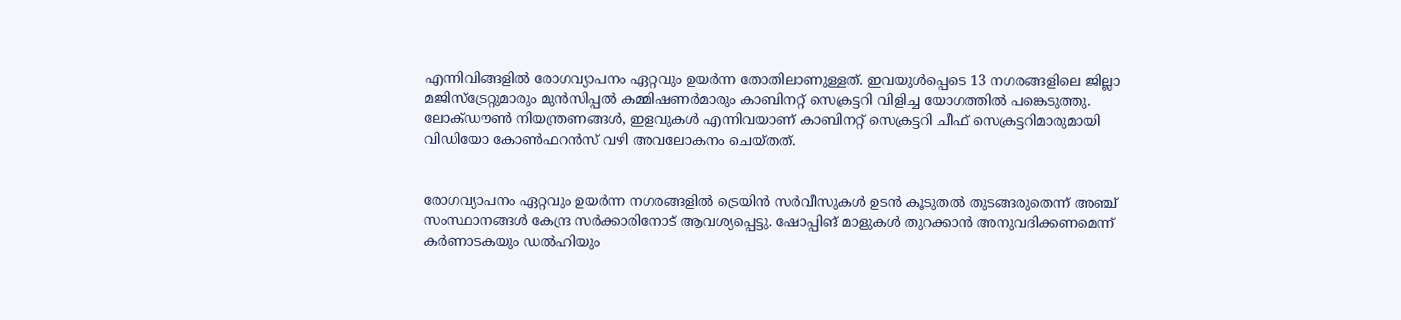എന്നിവിങ്ങളില്‍ രോഗവ്യാപനം ഏറ്റവും ഉയര്‍ന്ന തോതിലാണുള്ളത്. ഇവയുള്‍പ്പെടെ 13 നഗരങ്ങളിലെ ജില്ലാ മജിസ്‌ട്രേറ്റുമാരും മുന്‍സിപ്പല്‍ കമ്മിഷണര്‍മാരും കാബിനറ്റ് സെക്രട്ടറി വിളിച്ച യോഗത്തില്‍ പങ്കെടുത്തു. ലോക്ഡൗണ്‍ നിയന്ത്രണങ്ങള്‍, ഇളവുകള്‍ എന്നിവയാണ് കാബിനറ്റ് സെക്രട്ടറി ചീഫ് സെക്രട്ടറിമാരുമായി വിഡിയോ കോണ്‍ഫറന്‍സ് വഴി അവലോകനം ചെയ്തത്.


രോഗവ്യാപനം ഏറ്റവും ഉയര്‍ന്ന നഗരങ്ങളില്‍ ട്രെയിന്‍ സര്‍വീസുകള്‍ ഉടന്‍ കൂടുതല്‍ തുടങ്ങരുതെന്ന് അഞ്ച് സംസ്ഥാനങ്ങള്‍ കേന്ദ്ര സര്‍ക്കാരിനോട് ആവശ്യപ്പെട്ടു. ഷോപ്പിങ് മാളുകള്‍ തുറക്കാന്‍ അനുവദിക്കണമെന്ന് കര്‍ണാടകയും ഡല്‍ഹിയും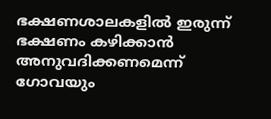ഭക്ഷണശാലകളില്‍ ഇരുന്ന് ഭക്ഷണം കഴിക്കാന്‍ അനുവദിക്കണമെന്ന് ഗോവയും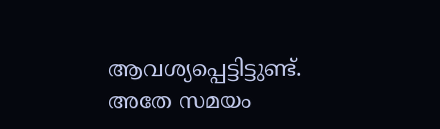ആവശ്യപ്പെട്ടിട്ടുണ്ട്. അതേ സമയം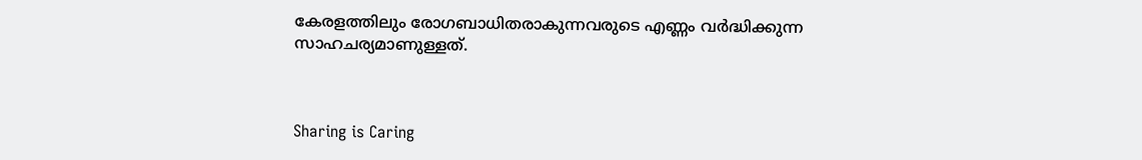കേരളത്തിലും രോഗബാധിതരാകുന്നവരുടെ എണ്ണം വര്‍ദ്ധിക്കുന്ന സാഹചര്യമാണുള്ളത്.



Sharing is Caring